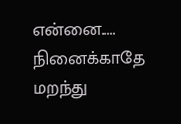என்னை.....
நினைக்காதே மறந்து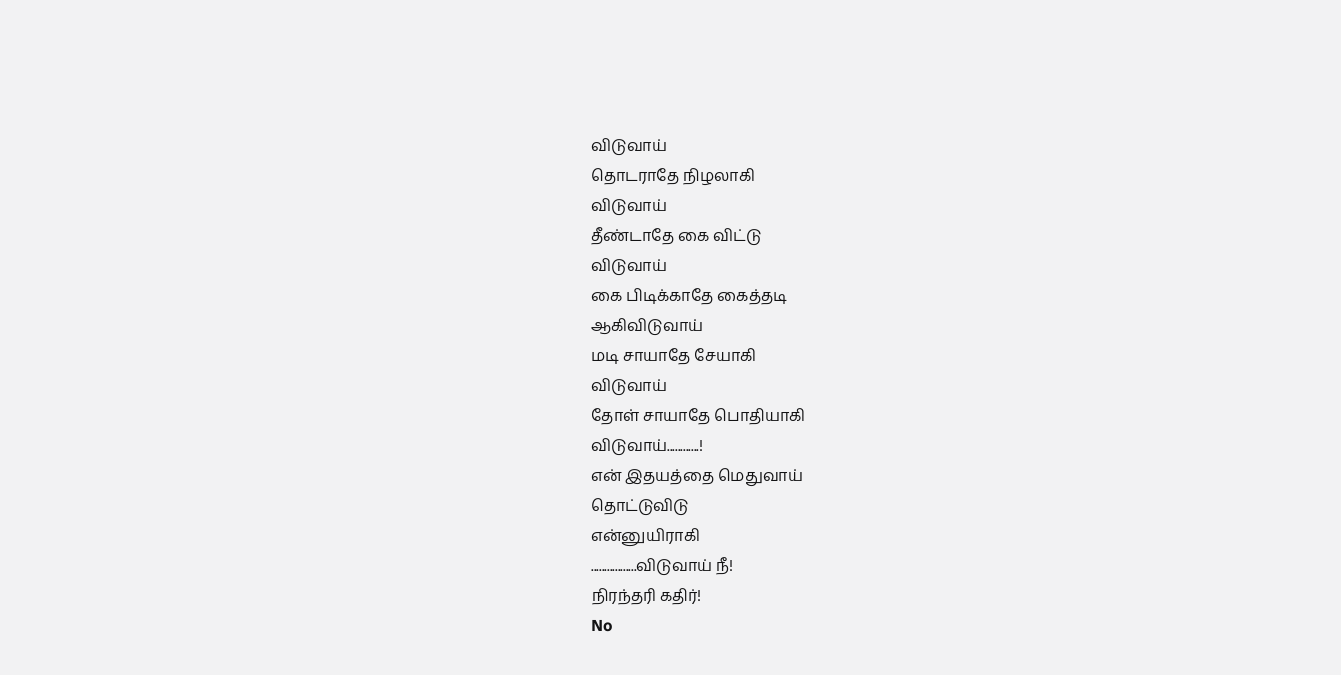விடுவாய்
தொடராதே நிழலாகி
விடுவாய்
தீண்டாதே கை விட்டு
விடுவாய்
கை பிடிக்காதே கைத்தடி
ஆகிவிடுவாய்
மடி சாயாதே சேயாகி
விடுவாய்
தோள் சாயாதே பொதியாகி
விடுவாய்............!
என் இதயத்தை மெதுவாய்
தொட்டுவிடு
என்னுயிராகி
.................விடுவாய் நீ!
நிரந்தரி கதிர்!
No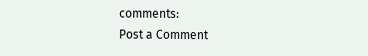comments:
Post a Comment